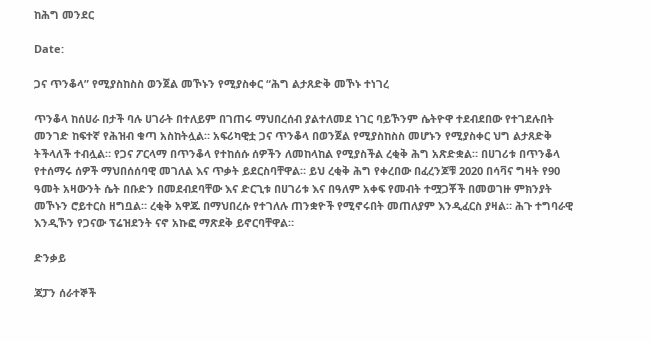ከሕግ መንደር

Date:

ጋና ጥንቆላ” የሚያስከስስ ወንጀል መኾኑን የሚያስቀር “ሕግ ልታጸድቅ መኾኑ ተነገረ

ጥንቆላ ከሰሀራ በታች ባሉ ሀገራት በተለይም በገጠሩ ማህበረሰብ ያልተለመደ ነገር ባይኾንም ሴትዮዋ ተደብደበው የተገደሉበት መንገድ ከፍተኛ የሕዝብ ቁጣ አስከትሏል። አፍሪካዊቷ ጋና ጥንቆላ በወንጀል የሚያስከስስ መሆኑን የሚያስቀር ህግ ልታጸድቅ ትችላለች ተብሏል። የጋና ፖርላማ በጥንቆላ የተከሰሱ ሰዎችን ለመከላከል የሚያስችል ረቂቅ ሕግ አጽድቋል። በሀገሪቱ በጥንቆላ የተሰማሩ ሰዎች ማህበሰሰባዊ መገለል እና ጥቃት ይደርስባቸዋል። ይህ ረቂቅ ሕግ የቀረበው በፈረንጆቹ 2020 በሳቫና ግዛት የ90 ዓመት አዛውንት ሴት በቡድን በመደብደባቸው እና ድርጊቱ በሀገሪቱ እና በዓለም አቀፍ የመብት ተሟጋቾች በመወገዙ ምክንያት መኾኑን ሮይተርስ ዘግቧል። ረቂቅ አዋጁ በማህበረሱ የተገለሉ ጠንቋዮች የሚኖሩበት መጠለያም እንዲፈርስ ያዛል። ሕጉ ተግባራዊ እንዲኾን የጋናው ፕሬዝደንት ናኖ አኩፎ ማጽደቅ ይኖርባቸዋል።

ድንቃይ

ጃፓን ሰራተኞች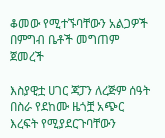ቆመው የሚተኙባቸውን አልጋዎች በምግብ ቤቶች መግጠም ጀመረች

እስያዊቷ ሀገር ጃፓን ለረጅም ሰዓት በስራ የደከሙ ዜጎቿ አጭር እረፍት የሚያደርጉባቸውን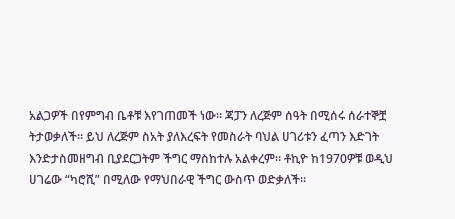አልጋዎች በየምግብ ቤቶቹ እየገጠመች ነው። ጃፓን ለረጅም ሰዓት በሚሰሩ ሰራተኞቿ ትታወቃለች። ይህ ለረጅም ስአት ያለእረፍት የመስራት ባህል ሀገሪቱን ፈጣን እድገት እንድታስመዘግብ ቢያደርጋትም ችግር ማስከተሉ አልቀረም። ቶኪዮ ከ1970ዎቹ ወዲህ ሀገሬው “ካሮሺ” በሚለው የማህበራዊ ችግር ውስጥ ወድቃለች።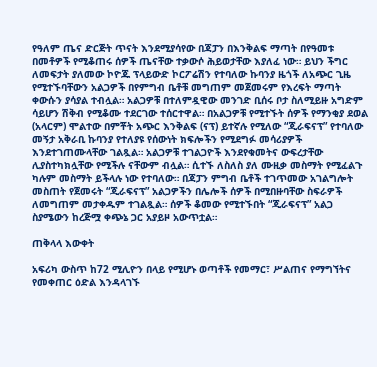የዓለም ጤና ድርጅት ጥናት እንደሚያሳየው በጃፓን በእንቅልፍ ማጣት በየዓመቱ በመቶዎች የሚቆጠሩ ሰዎች ጤናቸው ተቃውሶ ሕይወታቸው እያለፈ ነው። ይህን ችግር ለመፍታት ያለመው ኮዮጁ ፕላይውድ ኮርፖሬሽን የተባለው ኩባንያ ዜጎች ለአጭር ጊዜ የሚተኙባቸውን አልጋዎች በየምግብ ቤቶቹ መግጠም መጀመሩም የእረፍት ማጣት ቀውሱን ያሳያል ተብሏል። አልጋዎቹ በተለምዷዊው መንገድ ቢሰሩ ቦታ ስለሚይዙ አግድም ሳይሆን ሽቅብ የሚቆሙ ተደርገው ተሰርተዋል። በአልጋዎቹ የሚተኙት ሰዎች የማንቂያ ደወል (አላርም) ሞልተው በምቾት አጭር እንቅልፍ (ናፕ) ይተኛሉ የሚለው “ጂራፍናፕ” የተባለው መኝታ አቅራቢ ኩባንያ የተለያዩ የሰውነት ክፍሎችን የሚደግፉ መሳሪያዎች እንደተገጠሙላቸው ገልጿል። አልጋዎቹ ተገልጋዮች እንደየቁመትና ውፍረታቸው ሊያስተካክሏቸው የሚችሉ ናቸውም ብሏል። ሲተኙ ለስለስ ያለ ሙዚቃ መስማት የሚፈልጉ ካሉም መስማት ይችላሉ ነው የተባለው። በጃፓን ምግብ ቤቶች ተገጥመው አገልግሎት መስጠት የጀመሩት “ጂራፍናፕ” አልጋዎችን በሌሎች ሰዎች በሚበዙባቸው ስፍራዎች ለመግጠም መታቀዱም ተገልጿል። ሰዎች ቆመው የሚተኙበት “ጂራፍናፕ” አልጋ ስያሜውን ከረጅሟ ቀጭኔ ጋር አያይዞ አውጥቷል።

ጠቅላላ እውቀት

አፍሪካ ውስጥ ከ72 ሚሊዮን በላይ የሚሆኑ ወጣቶች የመማር፣ ሥልጠና የማግኘትና የመቀጠር ዕድል እንዳላገኙ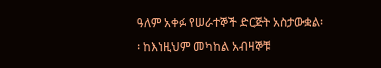ዓለም አቀፉ የሠራተኞች ድርጅት አስታውቋል፡፡ ከእነዚህም መካከል አብዛኞቹ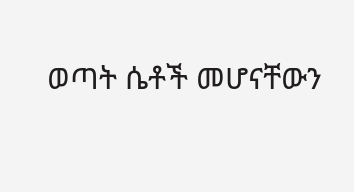ወጣት ሴቶች መሆናቸውን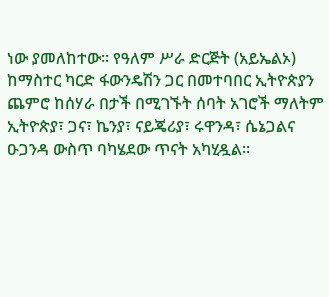ነው ያመለከተው። የዓለም ሥራ ድርጅት (አይኤልኦ) ከማስተር ካርድ ፋውንዴሽን ጋር በመተባበር ኢትዮጵያን ጨምሮ ከሰሃራ በታች በሚገኙት ሰባት አገሮች ማለትም ኢትዮጵያ፣ ጋና፣ ኬንያ፣ ናይጄሪያ፣ ሩዋንዳ፣ ሴኔጋልና ዑጋንዳ ውስጥ ባካሄደው ጥናት አካሂዷል።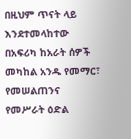በዚህም ጥናት ላይ እንደተመላከተው በአፍሪካ ከአራት ሰዎች መካከል አንዱ የመማር፣ የመሠልጠንና የመሥራት ዕድል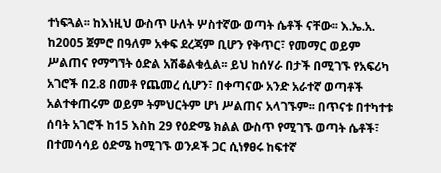ተነፍጓል፡፡ ከእነዚህ ውስጥ ሁለት ሦስተኛው ወጣት ሴቶች ናቸው፡፡ እ.ኤ.አ. ከ2005 ጀምሮ በዓለም አቀፍ ደረጃም ቢሆን የቅጥር፣ የመማር ወይም ሥልጠና የማግኘት ዕድል አሽቆልቁሏል፡፡ ይህ ከሰሃራ በታች በሚገኙ የአፍሪካ አገሮች በ2.8 በመቶ የጨመረ ሲሆን፣ በቀጣናው አንድ አራተኛ ወጣቶች አልተቀጠሩም ወይም ትምህርትም ሆነ ሥልጠና አላገኙም፡፡ በጥናቱ በተካተቱ ሰባት አገሮች ከ15 እስከ 29 የዕድሜ ክልል ውስጥ የሚገኙ ወጣት ሴቶች፣ በተመሳሳይ ዕድሜ ከሚገኙ ወንዶች ጋር ሲነፃፀሩ ከፍተኛ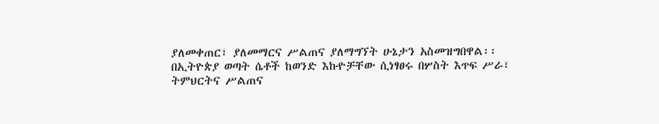ያለመቀጠር፣ ያለመማርና ሥልጠና ያለማግኘት ሁኔታን አስመዝግበዋል፡፡ በኢትዮጵያ ወጣት ሴቶች ከወንድ እኩዮቻቸው ሲነፃፀሩ በሦስት እጥፍ ሥራ፣ ትምህርትና ሥልጠና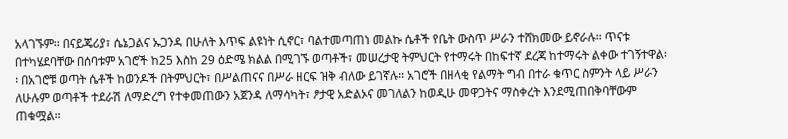አላገኙም፡፡ በናይጄሪያ፣ ሴኔጋልና ኡጋንዳ በሁለት እጥፍ ልዩነት ሲኖር፣ ባልተመጣጠነ መልኩ ሴቶች የቤት ውስጥ ሥራን ተሸክመው ይኖራሉ፡፡ ጥናቱ በተካሄደባቸው በሰባቱም አገሮች ከ25 እስከ 29 ዕድሜ ክልል በሚገኙ ወጣቶች፣ መሠረታዊ ትምህርት የተማሩት በከፍተኛ ደረጃ ከተማሩት ልቀው ተገኝተዋል፡፡ በአገሮቹ ወጣት ሴቶች ከወንዶች በትምህርት፣ በሥልጠናና በሥራ ዘርፍ ዝቅ ብለው ይገኛሉ፡፡ አገሮች በዘላቂ የልማት ግብ በተራ ቁጥር ስምንት ላይ ሥራን ለሁሉም ወጣቶች ተደራሽ ለማድረግ የተቀመጠውን አጀንዳ ለማሳካት፣ ፆታዊ አድልኦና መገለልን ከወዲሁ መዋጋትና ማስቀረት እንደሚጠበቅባቸውም ጠቁሟል፡፡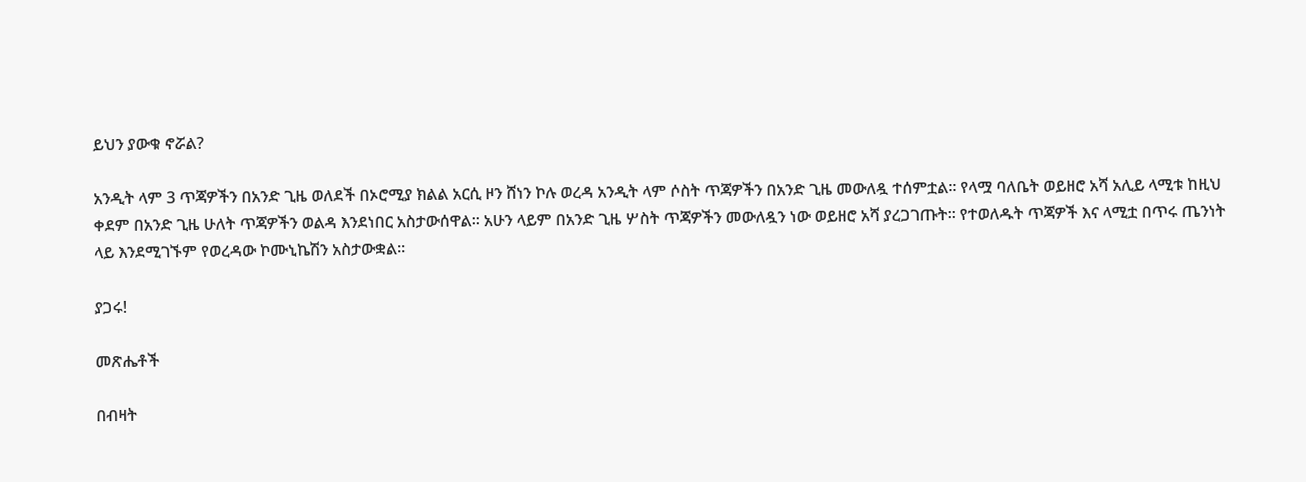ይህን ያውቁ ኖሯል?

አንዲት ላም 3 ጥጃዎችን በአንድ ጊዜ ወለደች በኦሮሚያ ክልል አርሲ ዞን ሸነን ኮሉ ወረዳ አንዲት ላም ሶስት ጥጃዎችን በአንድ ጊዜ መውለዷ ተሰምቷል፡፡ የላሟ ባለቤት ወይዘሮ አሻ አሊይ ላሚቱ ከዚህ ቀደም በአንድ ጊዜ ሁለት ጥጃዎችን ወልዳ እንደነበር አስታውሰዋል፡፡ አሁን ላይም በአንድ ጊዜ ሦስት ጥጃዎችን መውለዷን ነው ወይዘሮ አሻ ያረጋገጡት፡፡ የተወለዱት ጥጃዎች እና ላሚቷ በጥሩ ጤንነት ላይ እንደሚገኙም የወረዳው ኮሙኒኬሽን አስታውቋል፡፡

ያጋሩ!

መጽሔቶች

በብዛት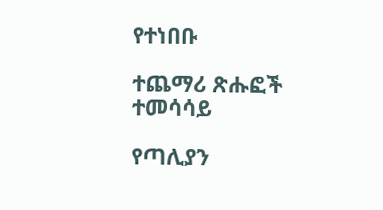የተነበቡ

ተጨማሪ ጽሑፎች
ተመሳሳይ

የጣሊያን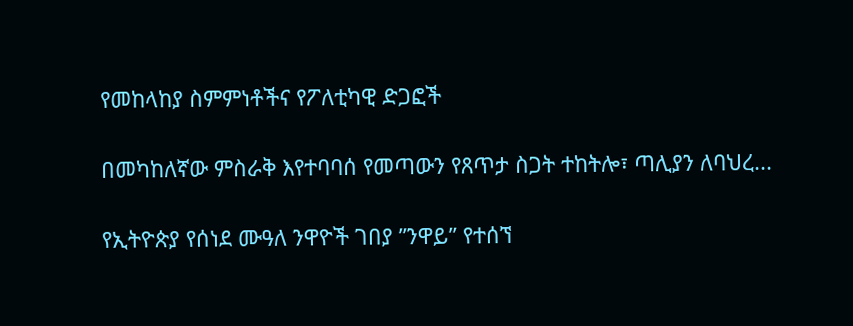የመከላከያ ስምምነቶችና የፖለቲካዊ ድጋፎች

በመካከለኛው ምስራቅ እየተባባሰ የመጣውን የጸጥታ ስጋት ተከትሎ፣ ጣሊያን ለባህረ...

የኢትዮጵያ የሰነደ ሙዓለ ንዋዮች ገበያ ”ንዋይ” የተሰኘ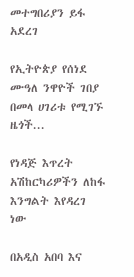መተግበሪያን ይፋ አደረገ

የኢትዮጵያ የሰነደ ሙዓለ ንዋዮች ገበያ በመላ ሀገሪቱ የሚገኙ ዜጎች...

የነዳጅ እጥረት አሽከርካሪዎችን ለከፋ እንግልት እየዳረገ ነው

በአዲስ አበባ እና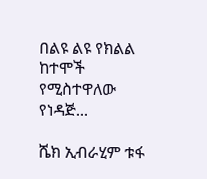በልዩ ልዩ የክልል ከተሞች የሚስተዋለው የነዳጅ...

ሼክ ኢብራሂም ቱፋ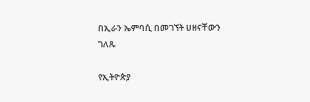በኢራን ኤምባሲ በመገኘት ሀዘናቸውን ገለጹ

የኢትዮጵያ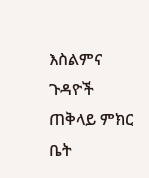እስልምና ጉዳዮች ጠቅላይ ምክር ቤት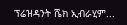ፕሬዝዳንት ሼክ ኢብራሂም...